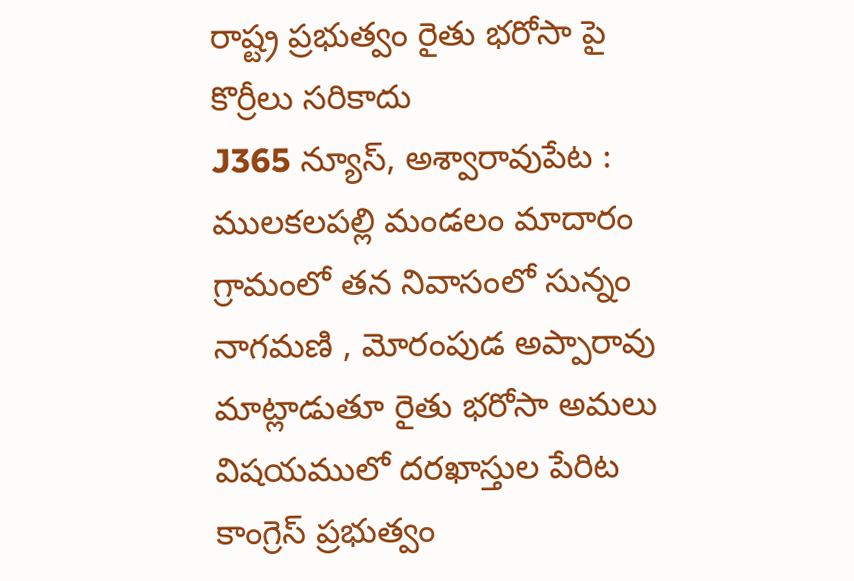రాష్ట్ర ప్రభుత్వం రైతు భరోసా పై కొర్రీలు సరికాదు
J365 న్యూస్, అశ్వారావుపేట : ములకలపల్లి మండలం మాదారం గ్రామంలో తన నివాసంలో సున్నం నాగమణి , మోరంపుడ అప్పారావు మాట్లాడుతూ రైతు భరోసా అమలు విషయములో దరఖాస్తుల పేరిట కాంగ్రెస్ ప్రభుత్వం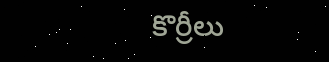కొర్రీలు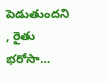పెడుతుందని , రైతు భరోసా…